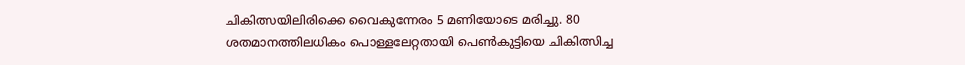ചികിത്സയിലിരിക്കെ വൈകുന്നേരം 5 മണിയോടെ മരിച്ചു. 80 ശതമാനത്തിലധികം പൊള്ളലേറ്റതായി പെൺകുട്ടിയെ ചികിത്സിച്ച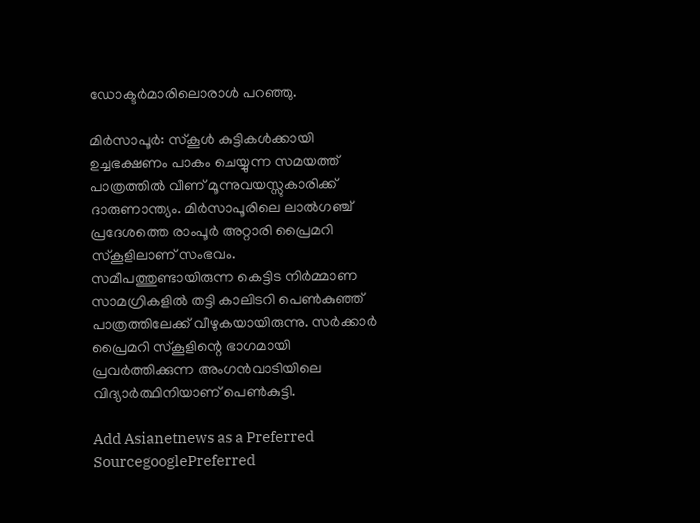ഡോക്ടർമാരിലൊരാൾ പറഞ്ഞു.

മിർസാപൂർ: സ്കൂൾ കുട്ടികൾക്കായി ഉച്ചഭക്ഷണം പാകം ചെയ്യുന്ന സമയത്ത് പാത്രത്തിൽ വീണ് മൂന്നുവയസ്സുകാരിക്ക് ദാരുണാന്ത്യം. മിർസാപൂരിലെ ലാൽഗഞ്ച് പ്രദേശത്തെ രാംപൂർ അറ്റാരി പ്രൈമറി സ്‌കൂളിലാണ് സംഭവം. സമീപത്തുണ്ടായിരുന്ന കെട്ടിട നിർമ്മാണ സാമഗ്രികളിൽ തട്ടി കാലിടറി പെൺകുഞ്ഞ് പാത്രത്തിലേക്ക് വീഴുകയായിരുന്നു. സർക്കാർ പ്രൈമറി സ്കൂളിന്റെ ഭാഗമായി പ്രവർത്തിക്കുന്ന അംഗൻവാടിയിലെ വിദ്യാർത്ഥിനിയാണ് പെൺകുട്ടി.

Add Asianetnews as a Preferred SourcegooglePreferred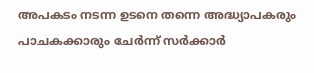അപകടം നടന്ന ഉടനെ തന്നെ അദ്ധ്യാപകരും പാചകക്കാരും ചേർന്ന് സർക്കാർ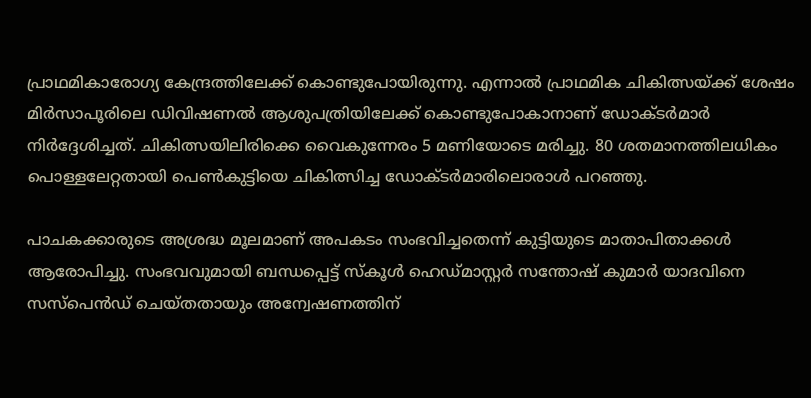പ്രാഥമികാരോഗ്യ കേന്ദ്രത്തിലേക്ക് കൊണ്ടുപോയിരുന്നു. എന്നാൽ പ്രാഥമിക ചികിത്സയ്ക്ക് ശേഷം മിർസാപൂരിലെ ഡിവിഷണൽ ആശുപത്രിയിലേക്ക് കൊണ്ടുപോകാനാണ് ഡോക്ടർമാർ‌ നിർദ്ദേശിച്ചത്. ചികിത്സയിലിരിക്കെ വൈകുന്നേരം 5 മണിയോടെ മരിച്ചു. 80 ശതമാനത്തിലധികം പൊള്ളലേറ്റതായി പെൺകുട്ടിയെ ചികിത്സിച്ച ഡോക്ടർമാരിലൊരാൾ പറഞ്ഞു.

പാചകക്കാരുടെ അശ്രദ്ധ മൂലമാണ് അപകടം സംഭവിച്ചതെന്ന് കുട്ടിയുടെ മാതാപിതാക്കൾ ആരോപിച്ചു. സംഭവവുമായി ബന്ധപ്പെട്ട് സ്‌കൂൾ ഹെഡ്മാസ്റ്റർ സന്തോഷ് കുമാർ യാദവിനെ സസ്‌പെൻഡ് ചെയ്തതായും അന്വേഷണത്തിന്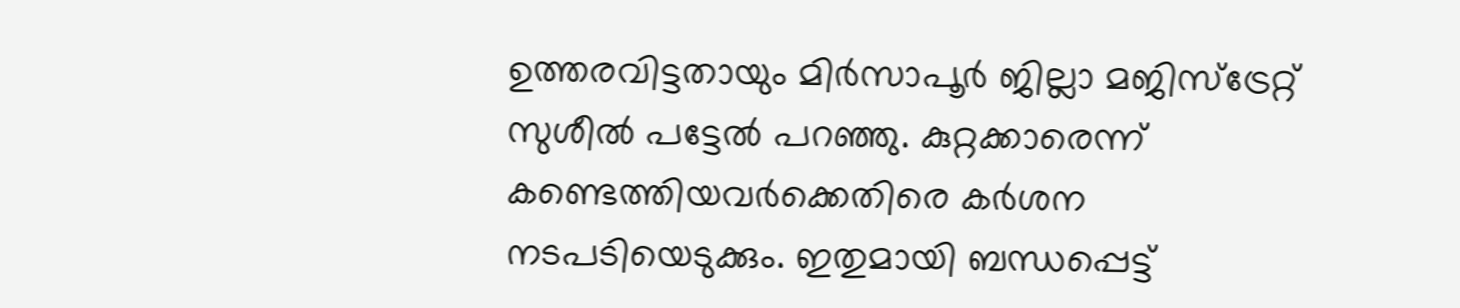ഉത്തരവിട്ടതായും മിർസാപൂർ ജില്ലാ മജിസ്‌ട്രേറ്റ് സുശീൽ പട്ടേൽ പറഞ്ഞു. കുറ്റക്കാരെന്ന് കണ്ടെത്തിയവർക്കെതിരെ കർശന നടപടിയെടുക്കും. ഇതുമായി ബന്ധപ്പെട്ട്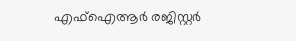എഫ്‌ഐആർ രജിസ്റ്റർ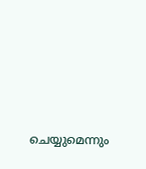ചെയ്യുമെന്നും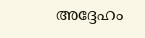അദ്ദേഹം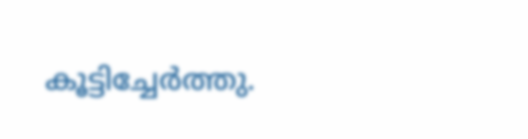കൂട്ടിച്ചേർത്തു.